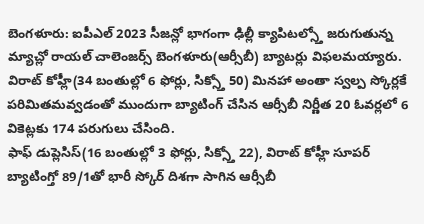బెంగళూరు: ఐపీఎల్ 2023 సీజన్లో భాగంగా ఢిల్లీ క్యాపిటల్స్తో జరుగుతున్న మ్యాచ్లో రాయల్ చాలెంజర్స్ బెంగళూరు(ఆర్సీబీ) బ్యాటర్లు విఫలమయ్యారు. విరాట్ కోహ్లీ(34 బంతుల్లో 6 ఫోర్లు, సిక్స్తో 50) మినహా అంతా స్వల్ప స్కోర్లకే పరిమితమవ్వడంతో ముందుగా బ్యాటింగ్ చేసిన ఆర్సీబీ నిర్ణీత 20 ఓవర్లలో 6 వికెట్లకు 174 పరుగులు చేసింది.
ఫాఫ్ డుప్లెసిస్(16 బంతుల్లో 3 ఫోర్లు, సిక్స్తో 22), విరాట్ కోహ్లీ సూపర్ బ్యాటింగ్తో 89/1తో భారీ స్కోర్ దిశగా సాగిన ఆర్సీబీ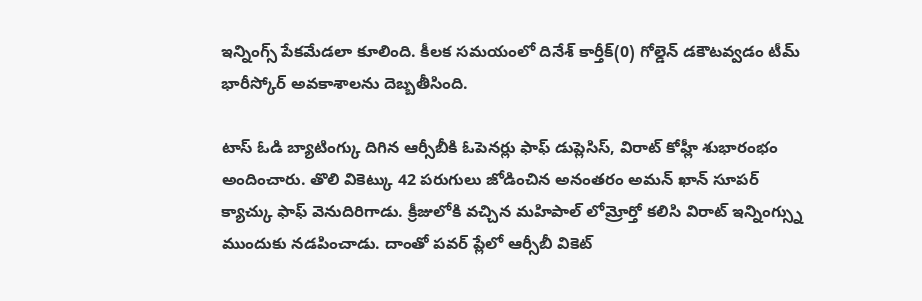ఇన్నింగ్స్ పేకమేడలా కూలింది. కీలక సమయంలో దినేశ్ కార్తీక్(0) గోల్డెన్ డకౌటవ్వడం టీమ్ భారీస్కోర్ అవకాశాలను దెబ్బతీసింది.

టాస్ ఓడి బ్యాటింగ్కు దిగిన ఆర్సీబీకి ఓపెనర్లు ఫాఫ్ డుప్లెసిస్, విరాట్ కోహ్లీ శుభారంభం అందించారు. తొలి వికెట్కు 42 పరుగులు జోడించిన అనంతరం అమన్ ఖాన్ సూపర్ క్యాచ్కు ఫాఫ్ వెనుదిరిగాడు. క్రీజులోకి వచ్చిన మహిపాల్ లోమ్రోర్తో కలిసి విరాట్ ఇన్నింగ్స్ను ముందుకు నడపించాడు. దాంతో పవర్ ప్లేలో ఆర్సీబీ వికెట్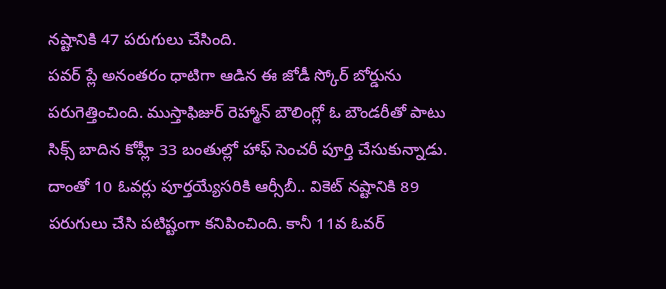నష్టానికి 47 పరుగులు చేసింది.
పవర్ ప్లే అనంతరం ధాటిగా ఆడిన ఈ జోడీ స్కోర్ బోర్డును పరుగెత్తించింది. ముస్తాఫిజుర్ రెహ్మాన్ బౌలింగ్లో ఓ బౌండరీతో పాటు సిక్స్ బాదిన కోహ్లీ 33 బంతుల్లో హాఫ్ సెంచరీ పూర్తి చేసుకున్నాడు. దాంతో 10 ఓవర్లు పూర్తయ్యేసరికి ఆర్సీబీ.. వికెట్ నష్టానికి 89 పరుగులు చేసి పటిష్టంగా కనిపించింది. కానీ 11వ ఓవర్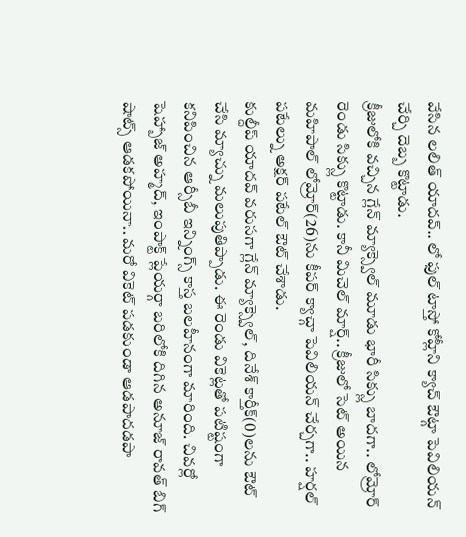వేసిన లలిత్ యాదవ్.. లో ఫుల్ టాస్తో కోహ్లీని క్యాచ్ ఔట్గా పెవిలియన్ చేర్చి దెబ్బ కొట్టాడు.
క్రీజులోకి వచ్చిన గ్లేన్ మ్యాక్స్వెల్ మూడు భారీ సిక్స్లు బాదగా.. లోమ్రోర్ రెండు సిక్స్లు కొట్టాడు. కానీ మిచెల్ మార్ష్.. క్రీజులో సెట్ అయిన మహిపాల్ లోమ్రోర్(26)ను కీపర్ క్యాచ్గా పెవిలియన్ చేర్చగా.. హర్షల్ పటేల్ను అక్షర్ పటేల్ ఔట్ చేశాడు.
కుల్దీప్ యాదవ్ వరుసగా గ్లేన్ మ్యాక్స్వెల్, దినేశ్ కార్తీక్(0)లను ఔట్ చేసి మ్యాచ్ను మలుపుతిప్పాడు. ఈ రెండు వికెట్లతో పటిష్టంగా కనిపించిన ఆర్సీబీ ఇన్నింగ్స్ కాస్త బలహీనంగా మారింది. చివర్లో షెహ్బాజ్ అహ్మద్, ఇంపాక్ట్ ప్లేయర్గా బరిలోకి దిగిన అనూజ్ రావత్ బిగ్ షాట్స్ ఆడకపోయినా.. మరో వికెట్ పడకుండా ఆడపాదడపా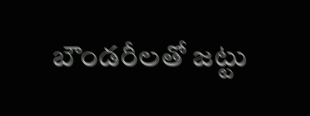బౌండరీలతో జట్టు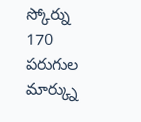స్కోర్ను 170 పరుగుల మార్క్ను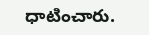ధాటించారు.